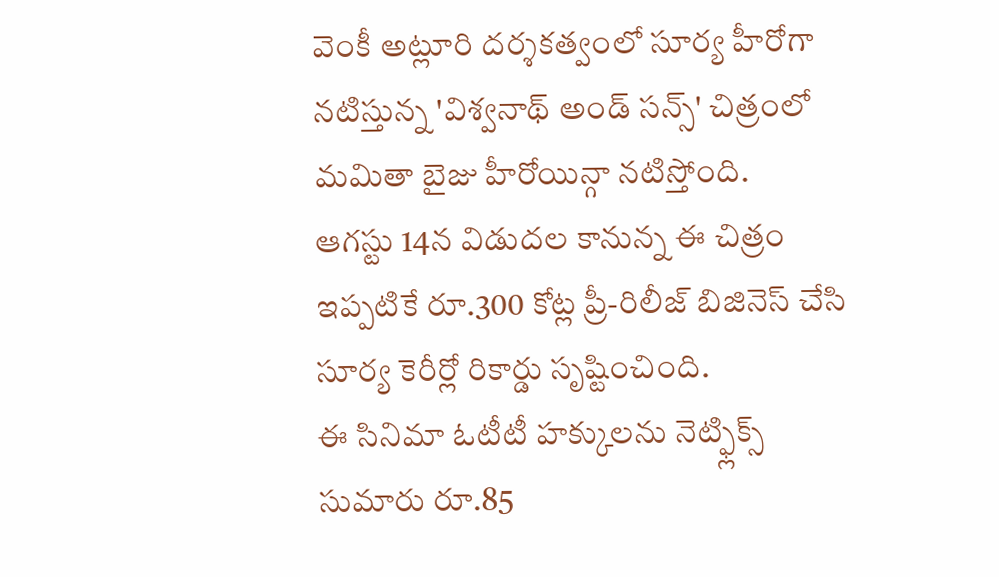వెంకీ అట్లూరి దర్శకత్వంలో సూర్య హీరోగా నటిస్తున్న 'విశ్వనాథ్ అండ్ సన్స్' చిత్రంలో మమితా బైజు హీరోయిన్గా నటిస్తోంది.
ఆగస్టు 14న విడుదల కానున్న ఈ చిత్రం ఇప్పటికే రూ.300 కోట్ల ప్రీ-రిలీజ్ బిజినెస్ చేసి సూర్య కెరీర్లో రికార్డు సృష్టించింది.
ఈ సినిమా ఓటీటీ హక్కులను నెట్ఫ్లిక్స్ సుమారు రూ.85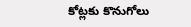కోట్లకు కొనుగోలు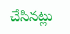చేసినట్లు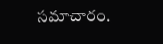సమాచారం.